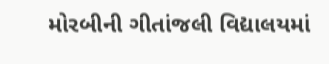મોરબીની ગીતાંજલી વિદ્યાલયમાં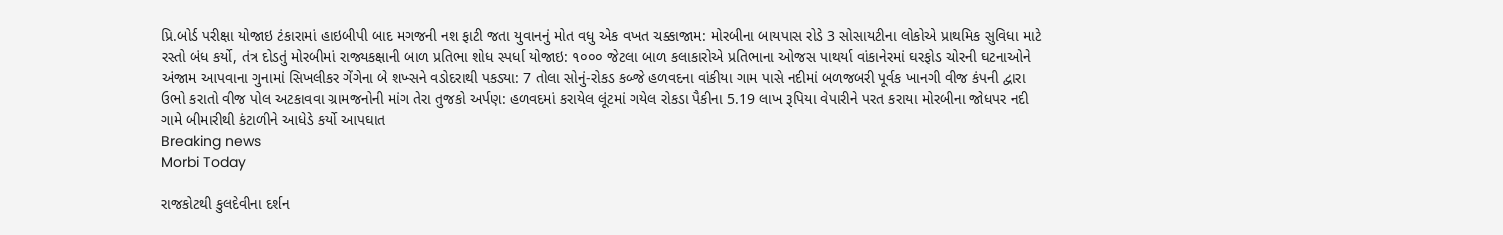પ્રિ.બોર્ડ પરીક્ષા યોજાઇ ટંકારામાં હાઇબીપી બાદ મગજની નશ ફાટી જતા યુવાનનું મોત વધુ એક વખત ચક્કાજામ: મોરબીના બાયપાસ રોડે 3 સોસાયટીના લોકોએ પ્રાથમિક સુવિધા માટે રસ્તો બંધ કર્યો, તંત્ર દોડતું મોરબીમાં રાજ્યકક્ષાની બાળ પ્રતિભા શોધ સ્પર્ધા યોજાઇ: ૧૦૦૦ જેટલા બાળ કલાકારોએ પ્રતિભાના ઓજસ પાથર્યા વાંકાનેરમાં ઘરફોડ ચોરની ઘટનાઓને અંજામ આપવાના ગુનામાં સિખલીકર ગેંગેના બે શખ્સને વડોદરાથી પકડ્યા: 7 તોલા સોનું-રોકડ કબ્જે હળવદના વાંકીયા ગામ પાસે નદીમાં બળજબરી પૂર્વક ખાનગી વીજ કંપની દ્વારા ઉભો કરાતો વીજ પોલ અટકાવવા ગ્રામજનોની માંગ તેરા તુજકો અર્પણ: હળવદમાં કરાયેલ લૂંટમાં ગયેલ રોકડા પૈકીના 5.19 લાખ રૂપિયા વેપારીને પરત કરાયા મોરબીના જોધપર નદી ગામે બીમારીથી કંટાળીને આધેડે કર્યો આપઘાત
Breaking news
Morbi Today

રાજકોટથી કુલદેવીના દર્શન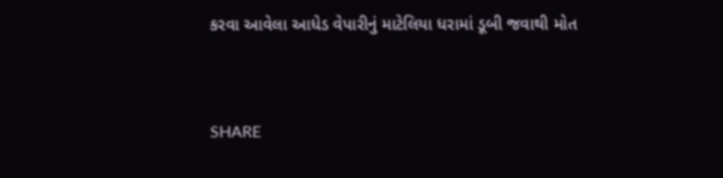કરવા આવેલા આધેડ વેપારીનું માટેલિયા ધરામાં ડૂબી જવાથી મોત


SHARE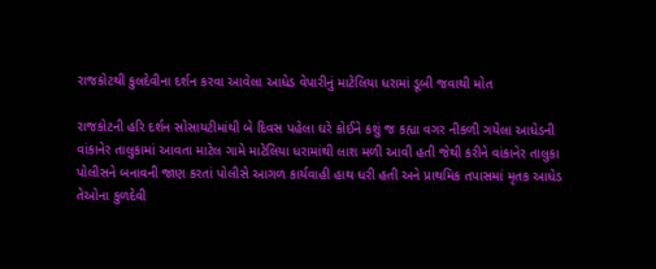રાજકોટથી કુલદેવીના દર્શન કરવા આવેલા આધેડ વેપારીનું માટેલિયા ધરામાં ડૂબી જવાથી મોત

રાજકોટની હરિ દર્શન સોસાયટીમાંથી બે દિવસ પહેલા ઘરે કોઈને કશું જ કહ્યા વગર નીકળી ગયેલા આધેડની વાંકાનેર તાલુકામાં આવતા માટેલ ગામે માટેલિયા ધરામાંથી લાશ મળી આવી હતી જેથી કરીને વાંકાનેર તાલુકા પોલીસને બનાવની જાણ કરતાં પોલીસે આગળ કાર્યવાહી હાથ ધરી હતી અને પ્રાથમિક તપાસમાં મૃતક આધેડ તેઓના કુળદેવી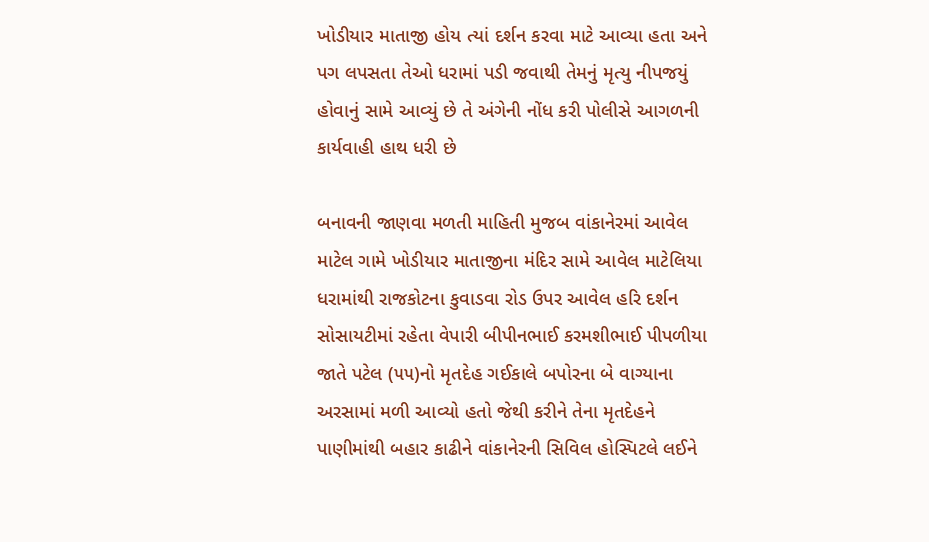ખોડીયાર માતાજી હોય ત્યાં દર્શન કરવા માટે આવ્યા હતા અને પગ લપસતા તેઓ ધરામાં પડી જવાથી તેમનું મૃત્યુ નીપજયું હોવાનું સામે આવ્યું છે તે અંગેની નોંધ કરી પોલીસે આગળની કાર્યવાહી હાથ ધરી છે

બનાવની જાણવા મળતી માહિતી મુજબ વાંકાનેરમાં આવેલ માટેલ ગામે ખોડીયાર માતાજીના મંદિર સામે આવેલ માટેલિયા ધરામાંથી રાજકોટના કુવાડવા રોડ ઉપર આવેલ હરિ દર્શન સોસાયટીમાં રહેતા વેપારી બીપીનભાઈ કરમશીભાઈ પીપળીયા જાતે પટેલ (૫૫)નો મૃતદેહ ગઈકાલે બપોરના બે વાગ્યાના અરસામાં મળી આવ્યો હતો જેથી કરીને તેના મૃતદેહને પાણીમાંથી બહાર કાઢીને વાંકાનેરની સિવિલ હોસ્પિટલે લઈને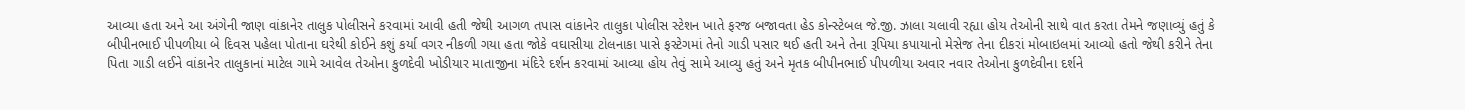આવ્યા હતા અને આ અંગેની જાણ વાંકાનેર તાલુક પોલીસને કરવામાં આવી હતી જેથી આગળ તપાસ વાંકાનેર તાલુકા પોલીસ સ્ટેશન ખાતે ફરજ બજાવતા હેડ કોન્સ્ટેબલ જે.જી. ઝાલા ચલાવી રહ્યા હોય તેઓની સાથે વાત કરતા તેમને જણાવ્યું હતું કે બીપીનભાઈ પીપળીયા બે દિવસ પહેલા પોતાના ઘરેથી કોઈને કશું કર્યા વગર નીકળી ગયા હતા જોકે વઘાસીયા ટોલનાકા પાસે ફસ્ટેગમાં તેનો ગાડી પસાર થઈ હતી અને તેના રૂપિયા કપાયાનો મેસેજ તેના દીકરાં મોબાઇલમાં આવ્યો હતો જેથી કરીને તેના પિતા ગાડી લઈને વાંકાનેર તાલુકાનાં માટેલ ગામે આવેલ તેઓના કુળદેવી ખોડીયાર માતાજીના મંદિરે દર્શન કરવામાં આવ્યા હોય તેવું સામે આવ્યુ હતું અને મૃતક બીપીનભાઈ પીપળીયા અવાર નવાર તેઓના કુળદેવીના દર્શને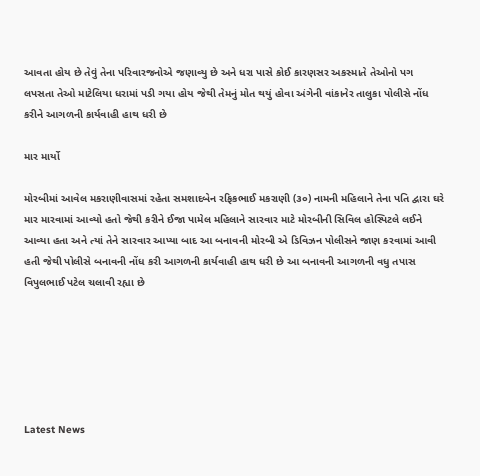આવતા હોય છે તેવું તેના પરિવારજનોએ જણાવ્યુ છે અને ધરા પાસે કોઈ કારણસર અકસ્માતે તેઓનો પગ લપસતા તેઓ માટેલિયા ધરામાં પડી ગયા હોય જેથી તેમનું મોત થયું હોવા અંગેની વાંકાનેર તાલુકા પોલીસે નોંધ કરીને આગળની કાર્યવાહી હાથ ધરી છે

માર માર્યો

મોરબીમાં આવેલ મકરાણીવાસમાં રહેતા સમશાદબેન રફિકભાઈ મકરાણી (૩૦) નામની મહિલાને તેના પતિ દ્વારા ઘરે માર મારવામાં આવ્યો હતો જેથી કરીને ઈજા પામેલ મહિલાને સારવાર માટે મોરબીની સિવિલ હોસ્પિટલે લઈને આવ્યા હતા અને ત્યાં તેને સારવાર આપ્યા બાદ આ બનાવની મોરબી એ ડિવિઝન પોલીસને જાણ કરવામાં આવી હતી જેથી પોલીસે બનાવની નોંધ કરી આગળની કાર્યવાહી હાથ ધરી છે આ બનાવની આગળની વધુ તપાસ વિપુલભાઈ પટેલ ચલાવી રહ્યા છે






Latest News